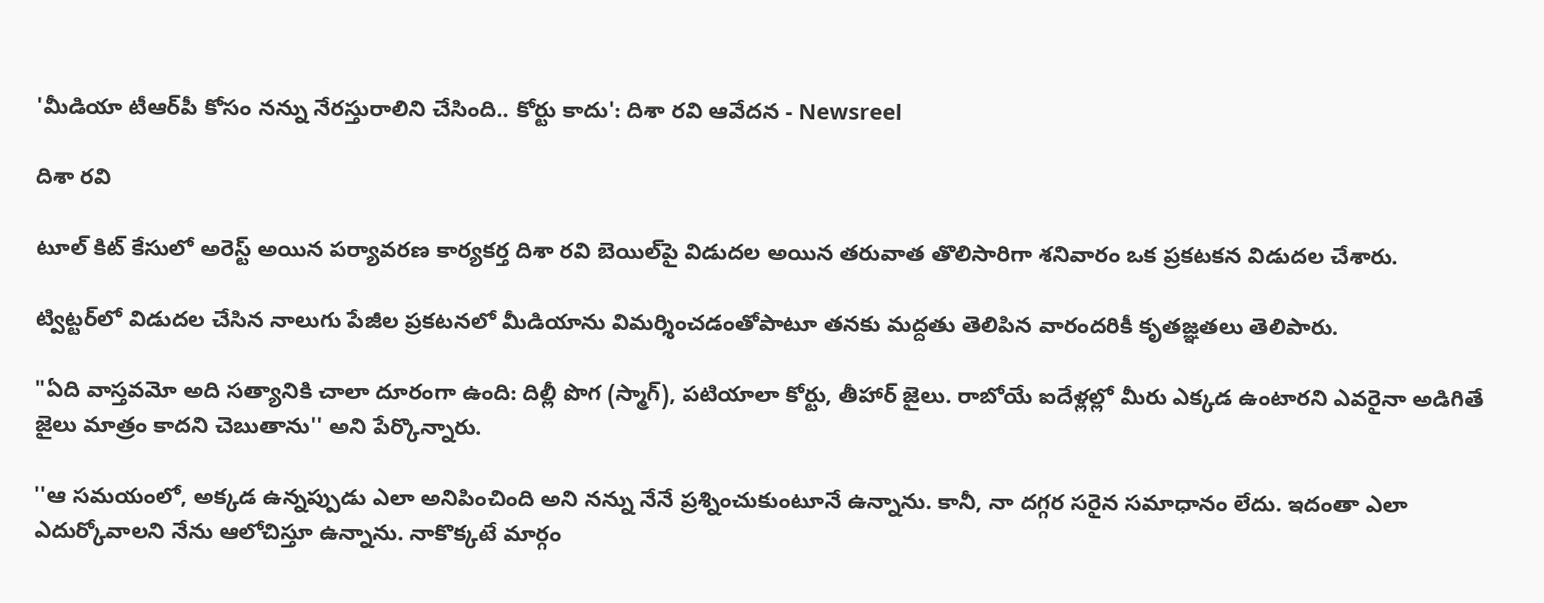'మీడియా టీఆర్‌పీ కోసం నన్ను నేరస్తురాలిని చేసింది.. కోర్టు కాదు': దిశా రవి ఆవేదన - Newsreel

దిశా రవి

టూల్ కిట్ కేసులో అరెస్ట్ అయిన పర్యావరణ కార్యకర్త దిశా రవి బెయిల్‌పై విడుదల అయిన తరువాత తొలిసారిగా శనివారం ఒక ప్రకటకన విడుదల చేశారు.

ట్విట్టర్‌లో విడుదల చేసిన నాలుగు పేజీల ప్రకటనలో మీడియాను విమర్శించడంతోపాటూ తనకు మద్దతు తెలిపిన వారందరికీ కృతజ్ఞతలు తెలిపారు.

"ఏది వాస్తవమో అది సత్యానికి చాలా దూరంగా ఉంది: దిల్లీ పొగ (స్మాగ్), పటియాలా కోర్టు, తీహార్ జైలు. రాబోయే ఐదేళ్లల్లో మీరు ఎక్కడ ఉంటారని ఎవరైనా అడిగితే జైలు మాత్రం కాదని చెబుతాను'' అని పేర్కొన్నారు.

''ఆ సమయంలో, అక్కడ ఉన్నప్పుడు ఎలా అనిపించింది అని నన్ను నేనే ప్రశ్నించుకుంటూనే ఉన్నాను. కానీ, నా దగ్గర సరైన సమాధానం లేదు. ఇదంతా ఎలా ఎదుర్కోవాలని నేను ఆలోచిస్తూ ఉన్నాను. నాకొక్కటే మార్గం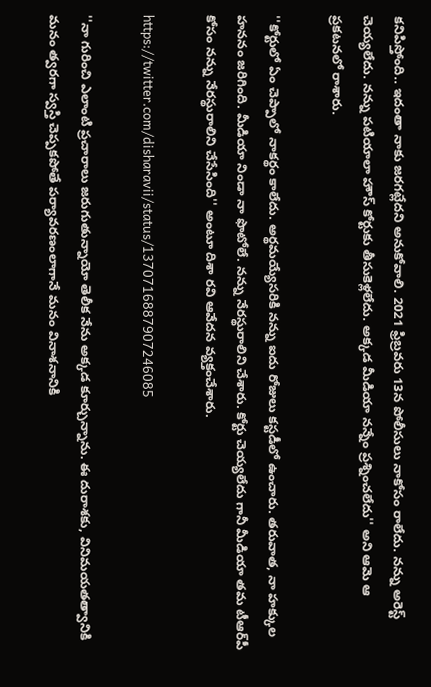కనిపిస్తోంది.. ఇదంతా నాకు జరగట్లేదని అనుకోవాలి. 2021 ఫ్రిబ్రవరు 13న పోలీసులు నాకోసం రాలేదు. నన్ను అరెస్ట్ చెయ్యలేదు. నన్ను పటియాలా హౌస్ కోర్టుకు తీసుకెళ్లలేదు. అక్కడ మీడియా నన్నేం ప్రశ్నించలేదు'' అని ఆమె ఆ ప్రకటనలో రాశారు.

''కోర్టులో ఏం చెప్పాలో నాకర్థం కాలేదు. అర్థమయ్యేసరికి నన్ను ఐదు రోజులు కస్టడీలో ఉంచారు. తరువాత, నా హక్కుల హననం జరిగింది. మీడియా నిండా నా ఫొటోలే. నన్ను నేరస్థురాలిని చేశారు. కోర్టు చెయ్యలేదు గానీ మీడియా తమ టీఆర్‌పీ కోసం నన్ను నేరస్థురాలిని చేసేసింది'' అంటూ దిశా రవి ఆవేదన వ్యక్తంచేశారు.

https://twitter.com/disharavii/status/1370716887907246085

''నా గురించి ఎలాంటి ప్రచారాలు జరుగుతున్నాయో తెలీక నేను అక్కడ కూర్చున్నాను. ఈ దురాశకు, వినిమయతత్వానికి మనం త్వరగా స్వస్తి చెప్పకపోతే పర్యావరణంలాగానే మనం వినాశనానికి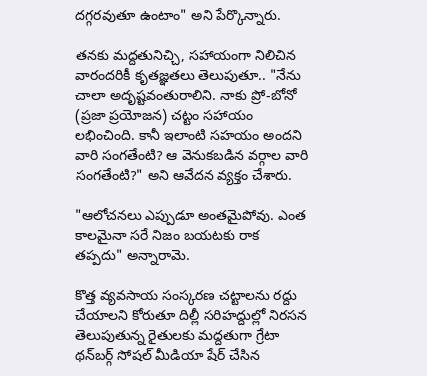దగ్గరవుతూ ఉంటాం" అని పేర్కొన్నారు.

తనకు మద్దతునిచ్చి, సహాయంగా నిలిచిన వారందరికీ కృతజ్ఞతలు తెలుపుతూ.. "నేను చాలా అదృష్టవంతురాలిని. నాకు ప్రో-బోనో (ప్రజా ప్రయోజన) చట్టం సహాయం లభించింది. కానీ ఇలాంటి సహయం అందని వారి సంగతేంటి? ఆ వెనుకబడిన వర్గాల వారి సంగతేంటి?" అని ఆవేదన వ్యక్తం చేశారు.

"ఆలోచనలు ఎప్పుడూ అంతమైపోవు. ఎంత కాలమైనా సరే నిజం బయటకు రాక తప్పదు" అన్నారామె.

కొత్త వ్యవసాయ సంస్కరణ చట్టాలను రద్దు చేయాలని కోరుతూ దిల్లీ సరిహద్దుల్లో నిరసన తెలుపుతున్న రైతులకు మద్దతుగా గ్రేటా థన్‌బర్గ్ సోషల్ మీడియా షేర్ చేసిన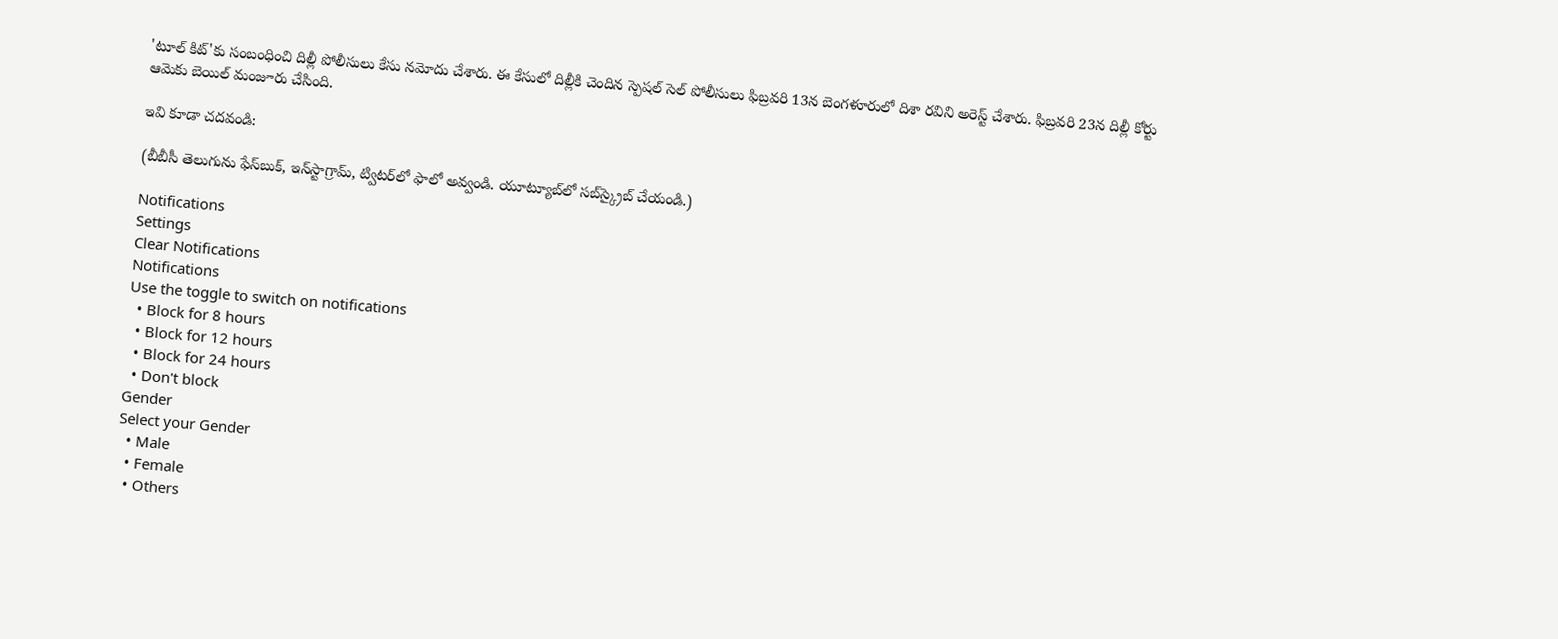'టూల్ కిట్'కు సంబంధించి దిల్లీ పోలీసులు కేసు నమోదు చేశారు. ఈ కేసులో దిల్లీకి చెందిన స్పెషల్ సెల్ పోలీసులు ఫిబ్రవరి 13న బెంగళూరులో దిశా రవిని అరెస్ట్ చేశారు. ఫిబ్రవరి 23న దిల్లీ కోర్టు ఆమెకు బెయిల్ మంజూరు చేసింది.

ఇవి కూడా చదవండి:

(బీబీసీ తెలుగును ఫేస్‌బుక్, ఇన్‌స్టాగ్రామ్‌, ట్విటర్‌లో ఫాలో అవ్వండి. యూట్యూబ్‌లో సబ్‌స్క్రైబ్ చేయండి.)

Notifications
Settings
Clear Notifications
Notifications
Use the toggle to switch on notifications
  • Block for 8 hours
  • Block for 12 hours
  • Block for 24 hours
  • Don't block
Gender
Select your Gender
  • Male
  • Female
  • Others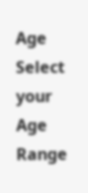Age
Select your Age Range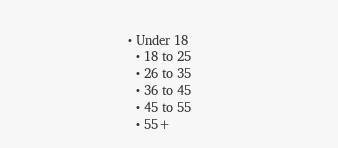• Under 18
  • 18 to 25
  • 26 to 35
  • 36 to 45
  • 45 to 55
  • 55+